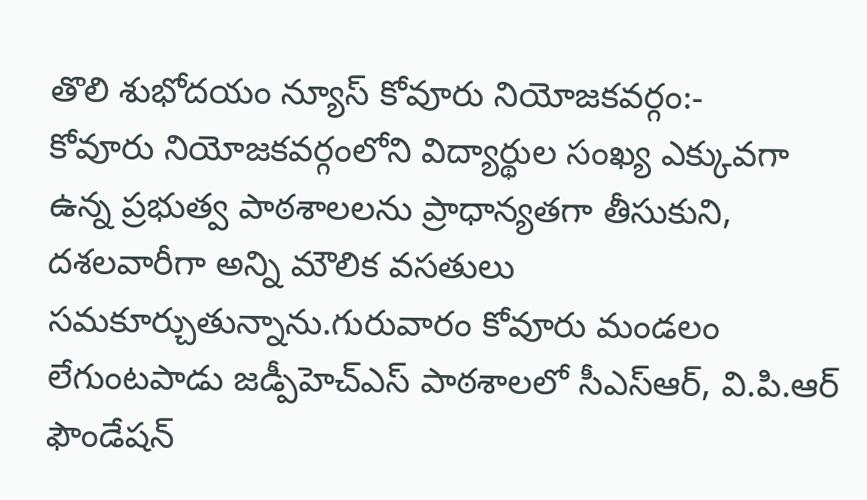తొలి శుభోదయం న్యూస్ కోవూరు నియోజకవర్గం:-
కోవూరు నియోజకవర్గంలోని విద్యార్థుల సంఖ్య ఎక్కువగా ఉన్న ప్రభుత్వ పాఠశాలలను ప్రాధాన్యతగా తీసుకుని, దశలవారీగా అన్ని మౌలిక వసతులు సమకూర్చుతున్నాను.గురువారం కోవూరు మండలం లేగుంటపాడు జడ్పీహెచ్ఎస్ పాఠశాలలో సీఎస్ఆర్, వి.పి.ఆర్ ఫౌండేషన్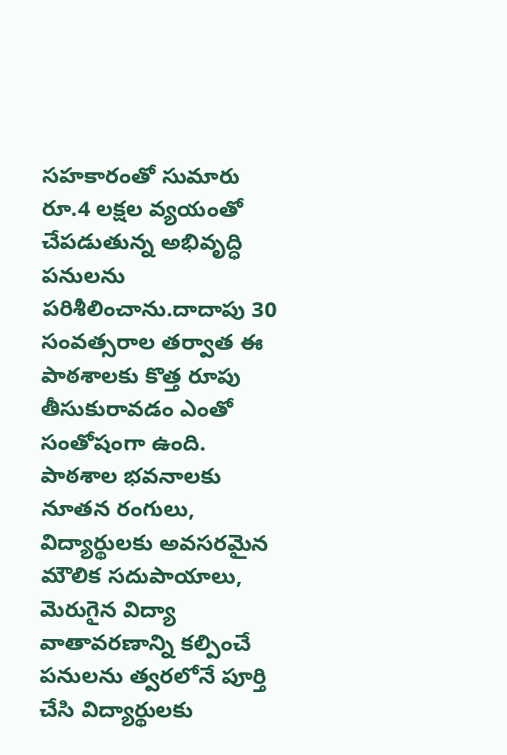సహకారంతో సుమారు రూ.4 లక్షల వ్యయంతో చేపడుతున్న అభివృద్ధి పనులను పరిశీలించాను.దాదాపు 30 సంవత్సరాల తర్వాత ఈ పాఠశాలకు కొత్త రూపు తీసుకురావడం ఎంతో సంతోషంగా ఉంది. పాఠశాల భవనాలకు నూతన రంగులు, విద్యార్థులకు అవసరమైన మౌలిక సదుపాయాలు, మెరుగైన విద్యా వాతావరణాన్ని కల్పించే పనులను త్వరలోనే పూర్తి చేసి విద్యార్థులకు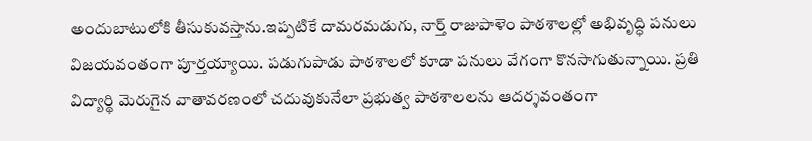అందుబాటులోకి తీసుకువస్తాను.ఇప్పటికే దామరమడుగు, నార్త్ రాజుపాళెం పాఠశాలల్లో అభివృద్ధి పనులు విజయవంతంగా పూర్తయ్యాయి. పడుగుపాడు పాఠశాలలో కూడా పనులు వేగంగా కొనసాగుతున్నాయి. ప్రతి విద్యార్థి మెరుగైన వాతావరణంలో చదువుకునేలా ప్రభుత్వ పాఠశాలలను ఆదర్శవంతంగా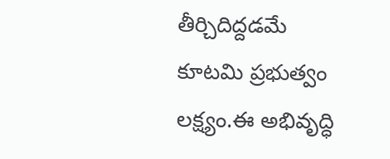తీర్చిదిద్దడమే కూటమి ప్రభుత్వం లక్ష్యం.ఈ అభివృద్ధి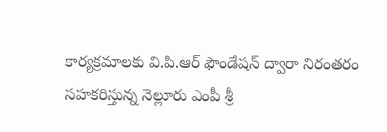కార్యక్రమాలకు వి.పి.ఆర్ ఫౌండేషన్ ద్వారా నిరంతరం సహకరిస్తున్న నెల్లూరు ఎంపీ శ్రీ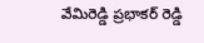వేమిరెడ్డి ప్రభాకర్ రెడ్డి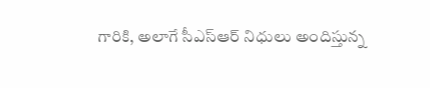గారికి, అలాగే సీఎస్ఆర్ నిధులు అందిస్తున్న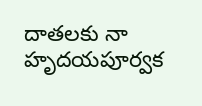దాతలకు నా హృదయపూర్వక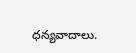ధన్యవాదాలు.